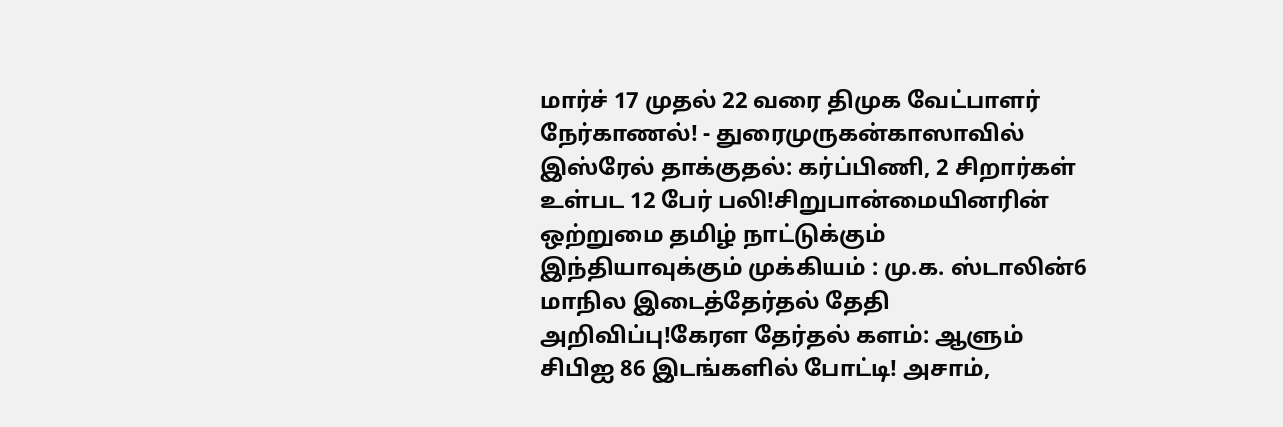மார்ச் 17 முதல் 22 வரை திமுக வேட்பாளர் நேர்காணல்! - துரைமுருகன்காஸாவில் இஸ்ரேல் தாக்குதல்: கர்ப்பிணி, 2 சிறார்கள் உள்பட 12 பேர் பலி!சிறுபான்மையினரின் ஒற்றுமை தமிழ் நாட்டுக்கும் இந்தியாவுக்கும் முக்கியம் : மு.க. ஸ்டாலின்6 மாநில இடைத்தேர்தல் தேதி அறிவிப்பு!கேரள தேர்தல் களம்: ஆளும் சிபிஐ 86 இடங்களில் போட்டி! அசாம்,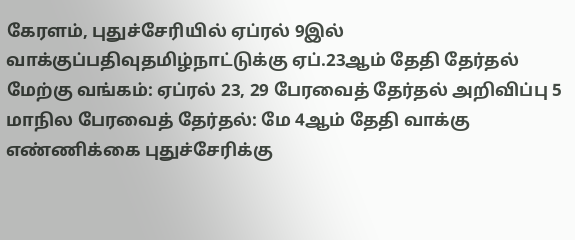கேரளம், புதுச்சேரியில் ஏப்ரல் 9இல் வாக்குப்பதிவுதமிழ்நாட்டுக்கு ஏப்.23ஆம் தேதி தேர்தல் மேற்கு வங்கம்: ஏப்ரல் 23, 29 பேரவைத் தேர்தல் அறிவிப்பு 5 மாநில பேரவைத் தேர்தல்: மே 4ஆம் தேதி வாக்கு எண்ணிக்கை புதுச்சேரிக்கு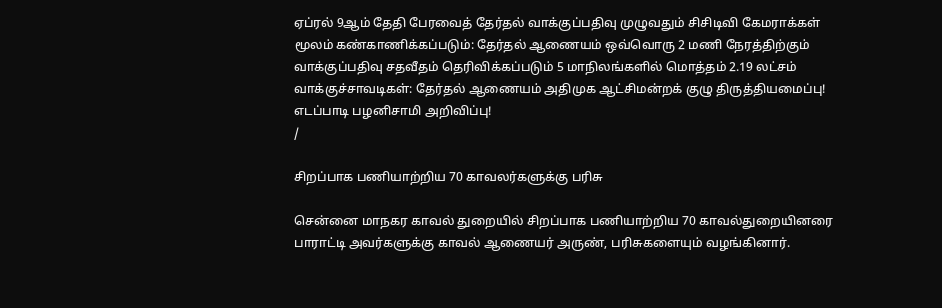ஏப்ரல் 9ஆம் தேதி பேரவைத் தேர்தல் வாக்குப்பதிவு முழுவதும் சிசிடிவி கேமராக்கள் மூலம் கண்காணிக்கப்படும்: தேர்தல் ஆணையம் ஒவ்வொரு 2 மணி நேரத்திற்கும் வாக்குப்பதிவு சதவீதம் தெரிவிக்கப்படும் 5 மாநிலங்களில் மொத்தம் 2.19 லட்சம் வாக்குச்சாவடிகள்: தேர்தல் ஆணையம் அதிமுக ஆட்சிமன்றக் குழு திருத்தியமைப்பு! எடப்பாடி பழனிசாமி அறிவிப்பு!
/

சிறப்பாக பணியாற்றிய 70 காவலர்களுக்கு பரிசு

சென்னை மாநகர காவல் துறையில் சிறப்பாக பணியாற்றிய 70 காவல்துறையினரை பாராட்டி அவர்களுக்கு காவல் ஆணையர் அருண், பரிசுகளையும் வழங்கினார்.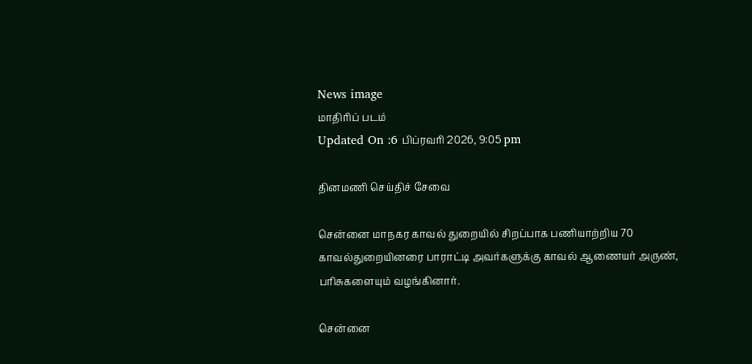News image
மாதிரிப் படம்
Updated On :6 பிப்ரவரி 2026, 9:05 pm

தினமணி செய்திச் சேவை

சென்னை மாநகர காவல் துறையில் சிறப்பாக பணியாற்றிய 70 காவல்துறையினரை பாராட்டி அவர்களுக்கு காவல் ஆணையர் அருண், பரிசுகளையும் வழங்கினார்.

சென்னை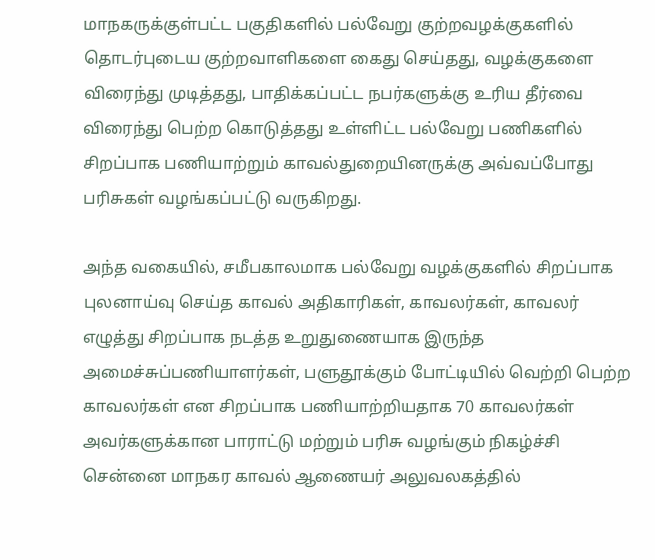மாநகருக்குள்பட்ட பகுதிகளில் பல்வேறு குற்றவழக்குகளில் தொடர்புடைய குற்றவாளிகளை கைது செய்தது, வழக்குகளை விரைந்து முடித்தது, பாதிக்கப்பட்ட நபர்களுக்கு உரிய தீர்வை விரைந்து பெற்ற கொடுத்தது உள்ளிட்ட பல்வேறு பணிகளில் சிறப்பாக பணியாற்றும் காவல்துறையினருக்கு அவ்வப்போது பரிசுகள் வழங்கப்பட்டு வருகிறது.

அந்த வகையில், சமீபகாலமாக பல்வேறு வழக்குகளில் சிறப்பாக புலனாய்வு செய்த காவல் அதிகாரிகள், காவலர்கள், காவலர் எழுத்து சிறப்பாக நடத்த உறுதுணையாக இருந்த அமைச்சுப்பணியாளர்கள், பளுதூக்கும் போட்டியில் வெற்றி பெற்ற காவலர்கள் என சிறப்பாக பணியாற்றியதாக 70 காவலர்கள் அவர்களுக்கான பாராட்டு மற்றும் பரிசு வழங்கும் நிகழ்ச்சி சென்னை மாநகர காவல் ஆணையர் அலுவலகத்தில்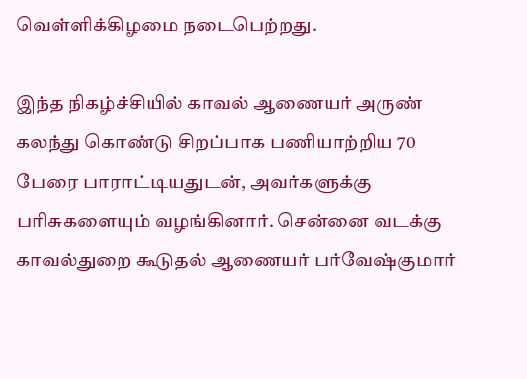வெள்ளிக்கிழமை நடைபெற்றது.

இந்த நிகழ்ச்சியில் காவல் ஆணையர் அருண் கலந்து கொண்டு சிறப்பாக பணியாற்றிய 70 பேரை பாராட்டியதுடன், அவர்களுக்கு பரிசுகளையும் வழங்கினார். சென்னை வடக்கு காவல்துறை கூடுதல் ஆணையர் பர்வேஷ்குமார்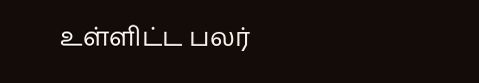உள்ளிட்ட பலர்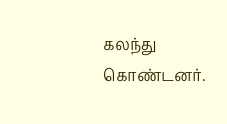கலந்து கொண்டனர்.